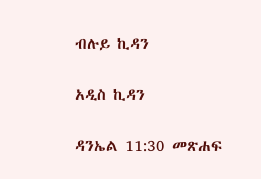ብሉይ ኪዳን

አዲስ ኪዳን

ዳንኤል 11:30 መጽሐፍ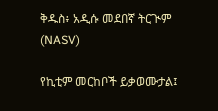ቅዱስ፥ አዲሱ መደበኛ ትርጒም (NASV)

የኪቲም መርከቦች ይቃወሙታል፤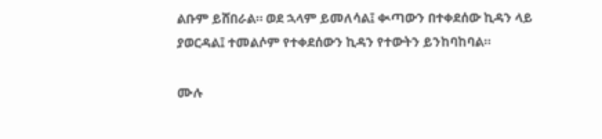ልቡም ይሸበራል። ወደ ኋላም ይመለሳል፤ ቊጣውን በተቀደሰው ኪዳን ላይ ያወርዳል፤ ተመልሶም የተቀደሰውን ኪዳን የተውትን ይንከባከባል።

ሙሉ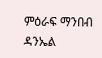ምዕራፍ ማንበብ ዳንኤል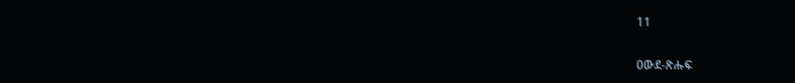11

ዐውደ-ጽሑፍ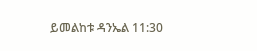ይመልከቱ ዳንኤል 11:30